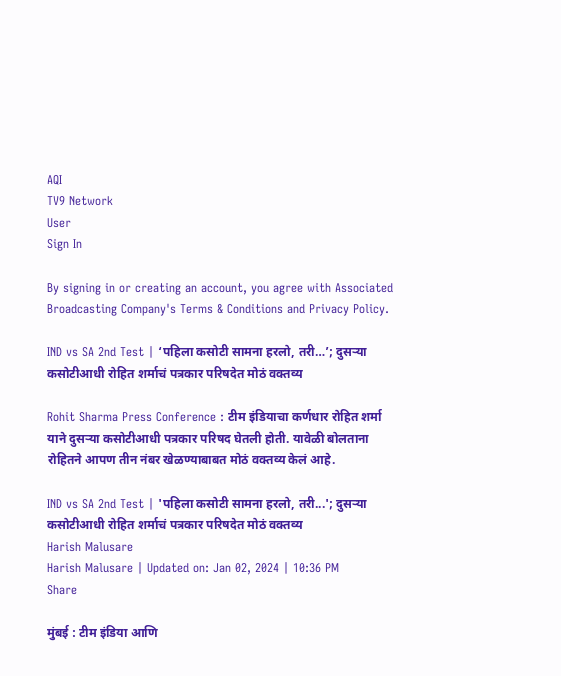AQI
TV9 Network
User
Sign In

By signing in or creating an account, you agree with Associated Broadcasting Company's Terms & Conditions and Privacy Policy.

IND vs SA 2nd Test | ‘पहिला कसोटी सामना हरलो, तरी…’; दुसऱ्या कसोटीआधी रोहित शर्माचं पत्रकार परिषदेत मोठं वक्तव्य

Rohit Sharma Press Conference : टीम इंडियाचा कर्णधार रोहित शर्मा याने दुसऱ्या कसोटीआधी पत्रकार परिषद घेतली होती. यावेळी बोलताना रोहितने आपण तीन नंबर खेळण्याबाबत मोठं वक्तव्य केलं आहे.

IND vs SA 2nd Test | 'पहिला कसोटी सामना हरलो, तरी...'; दुसऱ्या कसोटीआधी रोहित शर्माचं पत्रकार परिषदेत मोठं वक्तव्य
Harish Malusare
Harish Malusare | Updated on: Jan 02, 2024 | 10:36 PM
Share

मुंबई : टीम इंडिया आणि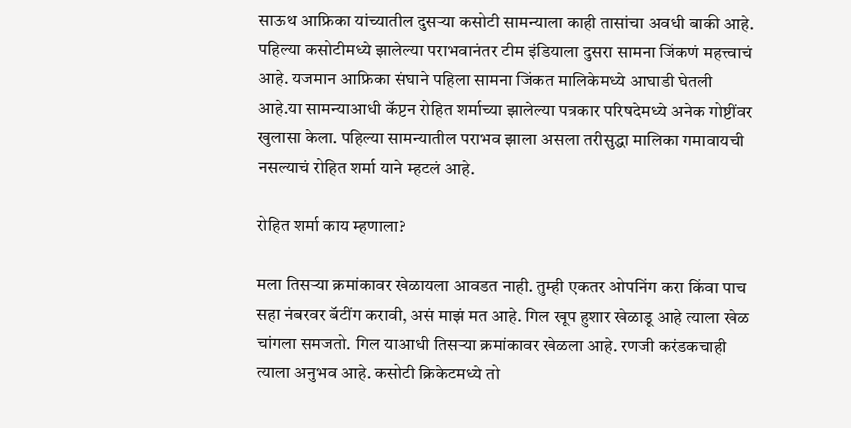साऊथ आफ्रिका यांच्यातील दुसऱ्या कसोटी सामन्याला काही तासांचा अवधी बाकी आहे. पहिल्या कसोटीमध्ये झालेल्या पराभवानंतर टीम इंडियाला दुसरा सामना जिंकणं महत्त्वाचं आहे. यजमान आफ्रिका संघाने पहिला सामना जिंकत मालिकेमध्ये आघाडी घेतली आहे.या सामन्याआधी कॅप्टन रोहित शर्माच्या झालेल्या पत्रकार परिषदेमध्ये अनेक गोष्टींवर खुलासा केला. पहिल्या सामन्यातील पराभव झाला असला तरीसुद्धा मालिका गमावायची नसल्याचं रोहित शर्मा याने म्हटलं आहे.

रोहित शर्मा काय म्हणाला?

मला तिसऱ्या क्रमांकावर खेळायला आवडत नाही. तुम्ही एकतर ओपनिंग करा किंवा पाच सहा नंबरवर बॅटींग करावी, असं माझं मत आहे. गिल खूप हुशार खेळाडू आहे त्याला खेळ चांगला समजतो. गिल याआधी तिसऱ्या क्रमांकावर खेळला आहे. रणजी करंडकचाही त्याला अनुभव आहे. कसोटी क्रिकेटमध्ये तो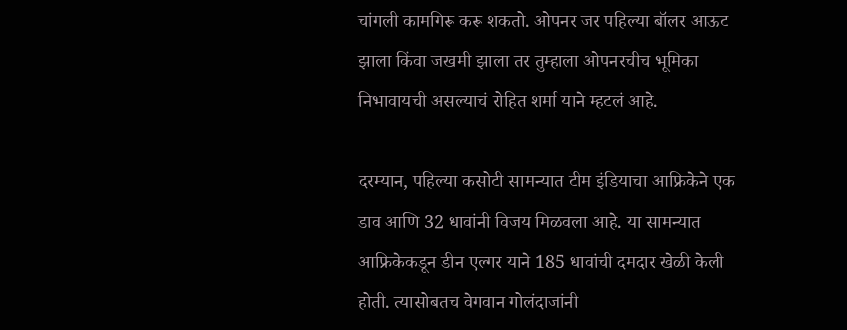चांगली कामगिरू करू शकतो. ओपनर जर पहिल्या बॉलर आऊट झाला किंवा जखमी झाला तर तुम्हाला ओपनरचीच भूमिका निभावायची असल्याचं रोहित शर्मा याने म्हटलं आहे.

दरम्यान, पहिल्या कसोटी सामन्यात टीम इंडियाचा आफ्रिकेने एक डाव आणि 32 धावांनी विजय मिळवला आहे. या सामन्यात आफ्रिकेकडून डीन एल्गर याने 185 धावांची दमदार खेळी केली होती. त्यासोबतच वेगवान गोलंदाजांनी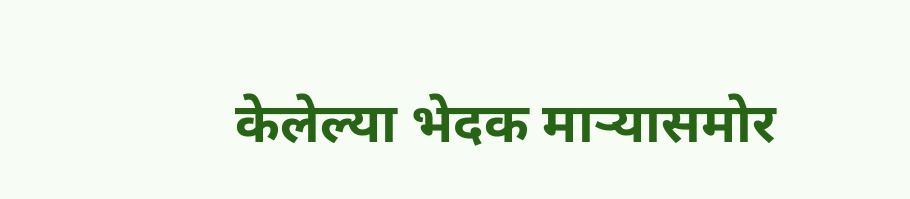केलेल्या भेदक माऱ्यासमोर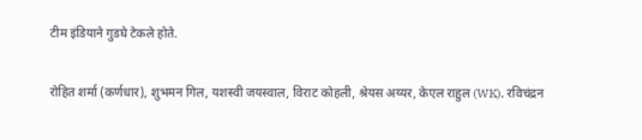टीम इंडियाने गुडघे टेकले होते.

रोहित शर्मा (कर्णधार), शुभमन गिल, यशस्वी जयस्वाल, विराट कोहली, श्रेयस अय्यर, केएल राहुल (WK), रविचंद्रन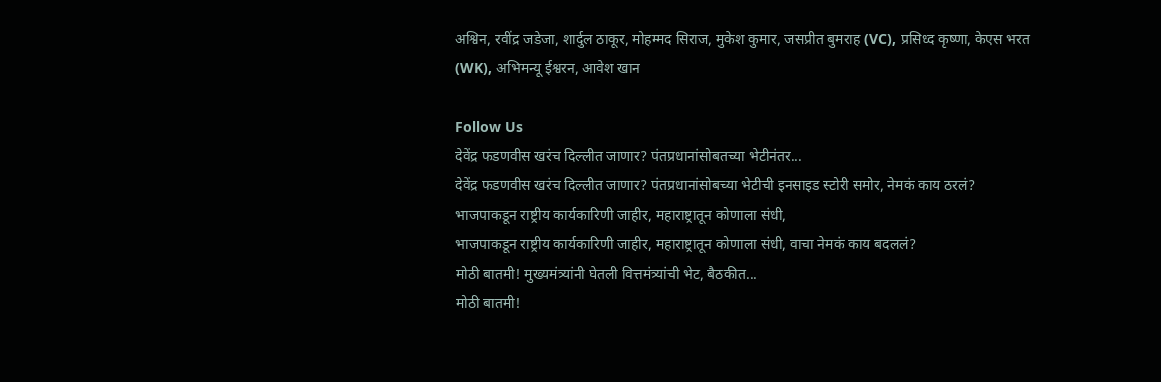अश्विन, रवींद्र जडेजा, शार्दुल ठाकूर, मोहम्मद सिराज, मुकेश कुमार, जसप्रीत बुमराह (VC), प्रसिध्द कृष्णा, केएस भरत (WK), अभिमन्यू ईश्वरन, आवेश खान

Follow Us
देवेंद्र फडणवीस खरंच दिल्लीत जाणार? पंतप्रधानांसोबतच्या भेटीनंतर...
देवेंद्र फडणवीस खरंच दिल्लीत जाणार? पंतप्रधानांसोबच्या भेटीची इनसाइड स्टोरी समोर, नेमकं काय ठरलं?
भाजपाकडून राष्ट्रीय कार्यकारिणी जाहीर, महाराष्ट्रातून कोणाला संधी,
भाजपाकडून राष्ट्रीय कार्यकारिणी जाहीर, महाराष्ट्रातून कोणाला संधी, वाचा नेमकं काय बदललं?
मोठी बातमी! मुख्यमंत्र्यांनी घेतली वित्तमंत्र्यांची भेट, बैठकीत...
मोठी बातमी!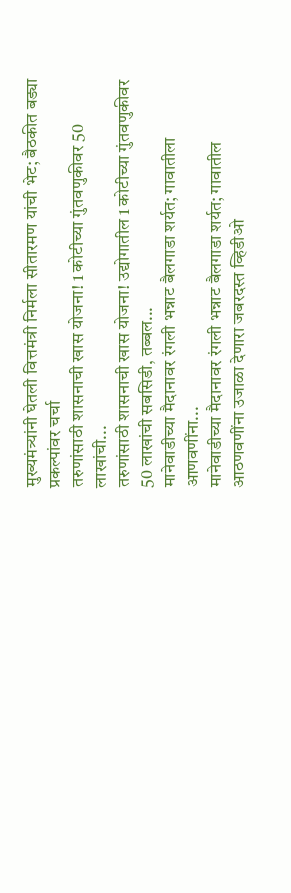मुख्यमंत्र्यांनी घेतली वित्तमंत्री निर्मला सीतारमण यांची भेट; बैठकीत बड्या प्रकल्पांवर चर्चा
तरुणांसाठी शासनाची खास योजना! 1 कोटीच्या गुंतवणुकीवर 50 लाखांची...
तरुणांसाठी शासनाची खास योजना! उद्योगातील 1 कोटीच्या गुंतवणुकीवर 50 लाखांची सबसिडी, तब्बल...
मानेवाडीच्या मैदानावर रंगली भन्नाट बैलगाडा शर्यत; गावातीला आणवणींना...
मानेवाडीच्या मैदानावर रंगली भन्नाट बैलगाडा शर्यत; गावातील आठणवणींना उजाळा देणारा जबरदस्त व्हिडीओ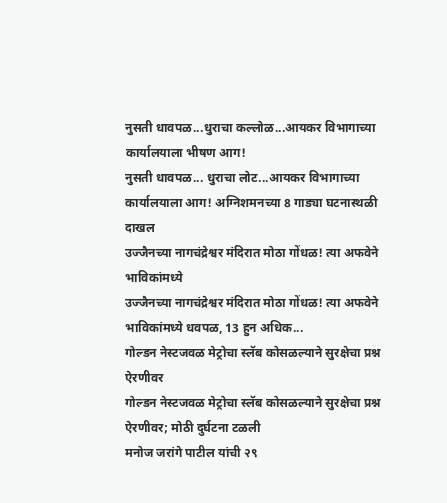नुसती धावपळ...धुराचा कल्लोळ...आयकर विभागाच्या कार्यालयाला भीषण आग!
नुसती धावपळ... धुराचा लोट...आयकर विभागाच्या कार्यालयाला आग! अग्निशमनच्या 8 गाड्या घटनास्थळी दाखल
उज्जैनच्या नागचंद्रेश्वर मंदिरात मोठा गोंधळ! त्या अफवेने भाविकांमध्ये
उज्जैनच्या नागचंद्रेश्वर मंदिरात मोठा गोंधळ! त्या अफवेने भाविकांमध्ये धवपळ, 13 हुन अधिक...
गोल्डन नेस्टजवळ मेट्रोचा स्लॅब कोसळल्याने सुरक्षेचा प्रश्न ऐरणीवर
गोल्डन नेस्टजवळ मेट्रोचा स्लॅब कोसळल्याने सुरक्षेचा प्रश्न ऐरणीवर; मोठी दुर्घटना टळली
मनोज जरांगे पाटील यांची २९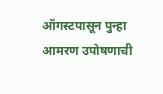ऑगस्टपासून पुन्हा आमरण उपोषणाची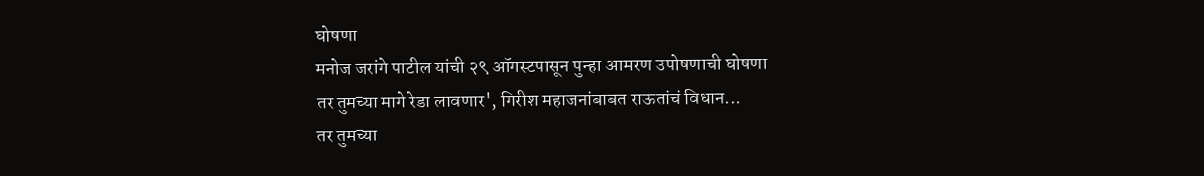घोषणा
मनोज जरांगे पाटील यांची २९ ऑगस्टपासून पुन्हा आमरण उपोषणाची घोषणा
तर तुमच्या मागे रेडा लावणार', गिरीश महाजनांबाबत राऊतांचं विधान...
तर तुमच्या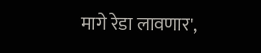मागे रेडा लावणार',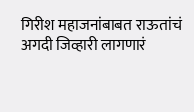गिरीश महाजनांबाबत राऊतांचं अगदी जिव्हारी लागणारं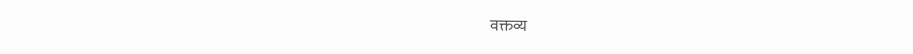वक्तव्य